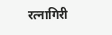रत्नागिरी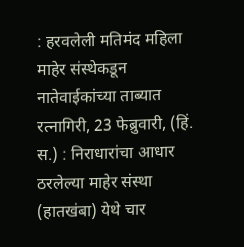: हरवलेली मतिमंद महिला माहेर संस्थेकडून नातेवाईकांच्या ताब्यात
रत्नागिरी, 23 फेब्रुवारी, (हिं. स.) : निराधारांचा आधार ठरलेल्या माहेर संस्था (हातखंबा) येथे चार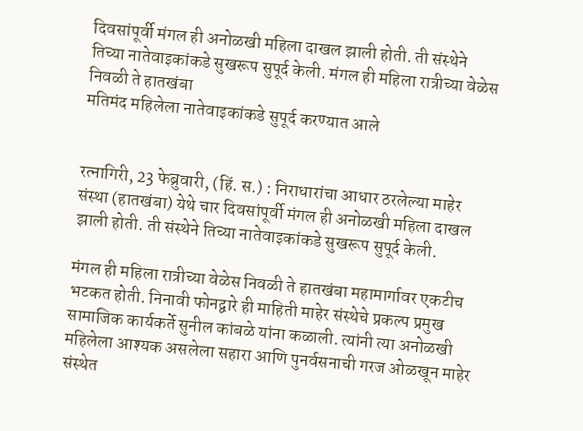दिवसांपूर्वी मंगल ही अनोळखी महिला दाखल झाली होती. ती संस्थेने तिच्या नातेवाइकांकडे सुखरूप सुपूर्द केली. मंगल ही महिला रात्रीच्या वेळेस निवळी ते हातखंबा
मतिमंद महिलेला नातेवाइकांकडे सुपूर्द करण्यात आले


रत्नागिरी, 23 फेब्रुवारी, (हिं. स.) : निराधारांचा आधार ठरलेल्या माहेर संस्था (हातखंबा) येथे चार दिवसांपूर्वी मंगल ही अनोळखी महिला दाखल झाली होती. ती संस्थेने तिच्या नातेवाइकांकडे सुखरूप सुपूर्द केली.

मंगल ही महिला रात्रीच्या वेळेस निवळी ते हातखंबा महामार्गावर एकटीच भटकत होती. निनावी फोनद्वारे ही माहिती माहेर संस्थेचे प्रकल्प प्रमुख सामाजिक कार्यकर्ते सुनील कांबळे यांना कळाली. त्यांनी त्या अनोळखी महिलेला आश्यक असलेला सहारा आणि पुनर्वसनाची गरज ओळखून माहेर संस्थेत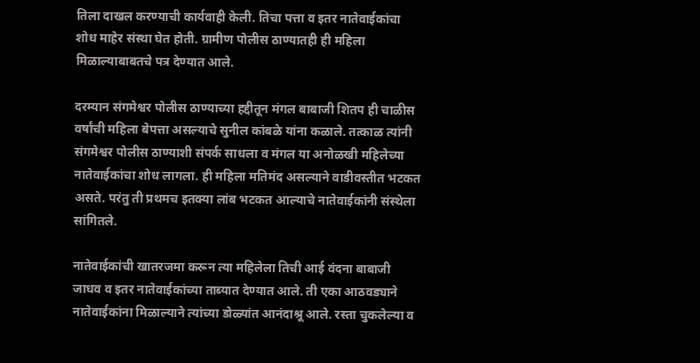तिला दाखल करण्याची कार्यवाही केली. तिचा पत्ता व इतर नातेवाईकांचा शोध माहेर संस्था घेत होती. ग्रामीण पोलीस ठाण्यातही ही महिला मिळाल्याबाबतचे पत्र देण्यात आले.

दरम्यान संगमेश्वर पोलीस ठाण्याच्या हद्दीतून मंगल बाबाजी शितप ही चाळीस वर्षांची महिला बेपत्ता असल्याचे सुनील कांबळे यांना कळाले. तत्काळ त्यांनी संगमेश्वर पोलीस ठाण्याशी संपर्क साधला व मंगल या अनोळखी महिलेच्या नातेवाईकांचा शोध लागला. ही महिला मतिमंद असल्याने वाडीवस्तीत भटकत असते. परंतु ती प्रथमच इतक्या लांब भटकत आल्याचे नातेवाईकांनी संस्थेला सांगितले.

नातेवाईकांची खातरजमा करून त्या महिलेला तिची आई वंदना बाबाजी जाधव व इतर नातेवाईकांच्या ताब्यात देण्यात आले. ती एका आठवड्याने नातेवाईकांना मिळाल्याने त्यांच्या डोळ्यांत आनंदाश्रू आले. रस्ता चुकलेल्या व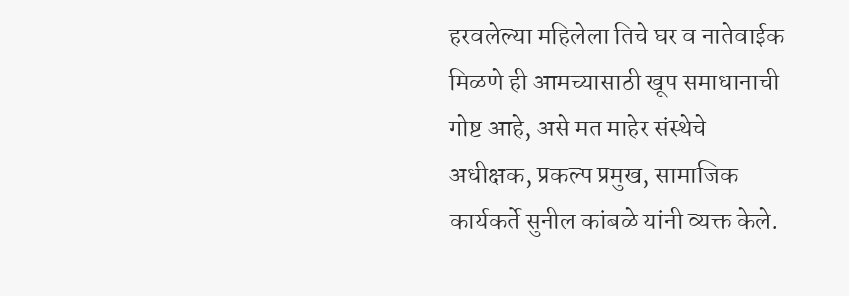हरवलेल्या महिलेला तिचे घर व नातेवाईक मिळणे ही आमच्यासाठी खूप समाधानाची गोष्ट आहे, असे मत माहेर संस्थेचे अधीक्षक, प्रकल्प प्रमुख, सामाजिक कार्यकर्ते सुनील कांबळे यांनी व्यक्त केले.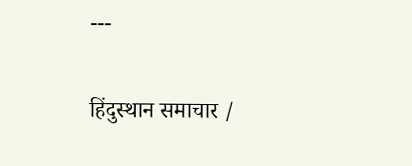---

हिंदुस्थान समाचार /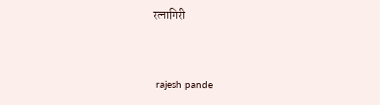रत्नागिरी


 rajesh pande